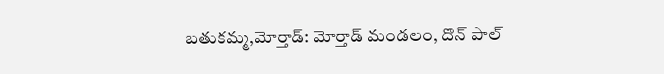బతుకమ్మ,మోర్తాడ్: మోర్తాడ్ మండలం, దొన్ పాల్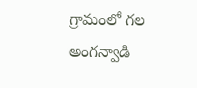గ్రామంలో గల అంగన్వాడి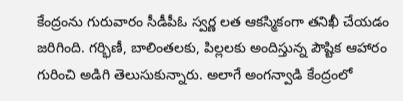కేంద్రంను గురువారం సీడీపీఓ స్వర్ణ లత ఆకస్మికంగా తనిఖీ చేయడం జరిగింది. గర్భిణీ, బాలింతలకు, పిల్లలకు అందిస్తున్న పౌష్టిక ఆహారం గురించి అడిగి తెలుసుకున్నారు. అలాగే అంగన్వాడి కేంద్రంలో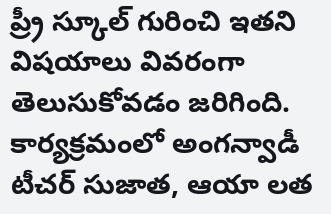ప్ర్రీ స్కూల్ గురించి ఇతని విషయాలు వివరంగా తెలుసుకోవడం జరిగింది. కార్యక్రమంలో అంగన్వాడీ టీచర్ సుజాత, ఆయా లత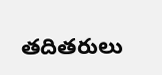తదితరులు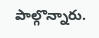పాల్గొన్నారు.